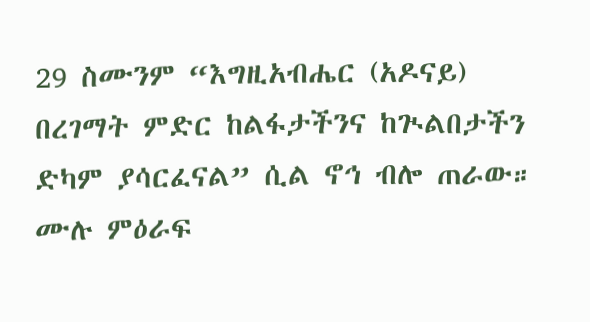29 ስሙንም “እግዚአብሔር (አዶናይ) በረገማት ምድር ከልፋታችንና ከጒልበታችን ድካም ያሳርፈናል” ሲል ኖኅ ብሎ ጠራው።
ሙሉ ምዕራፍ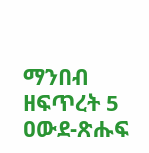ማንበብ ዘፍጥረት 5
ዐውደ-ጽሑፍ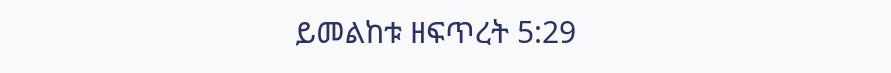ይመልከቱ ዘፍጥረት 5:29